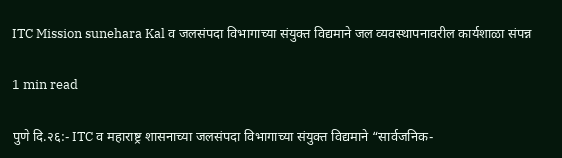ITC Mission sunehara Kal व जलसंपदा विभागाच्या संयुक्त विद्यमाने जल व्यवस्थापनावरील कार्यशाळा संपन्न

1 min read

पुणे दि.२६:- ITC व महाराष्ट्र शासनाच्या जलसंपदा विभागाच्या संयुक्त विद्यमाने “सार्वजनिक-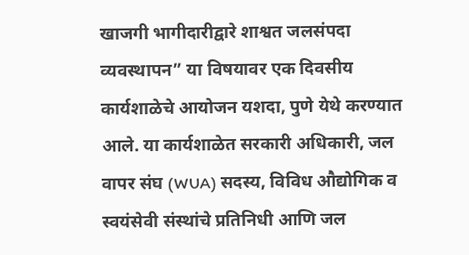खाजगी भागीदारीद्वारे शाश्वत जलसंपदा व्यवस्थापन” या विषयावर एक दिवसीय कार्यशाळेचे आयोजन यशदा, पुणे येथे करण्यात आले. या कार्यशाळेत सरकारी अधिकारी, जल वापर संघ (WUA) सदस्य, विविध औद्योगिक व स्वयंसेवी संस्थांचे प्रतिनिधी आणि जल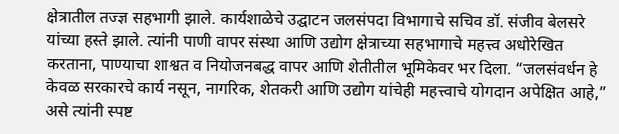क्षेत्रातील तज्ज्ञ सहभागी झाले. कार्यशाळेचे उद्घाटन जलसंपदा विभागाचे सचिव डॉ. संजीव बेलसरे यांच्या हस्ते झाले. त्यांनी पाणी वापर संस्था आणि उद्योग क्षेत्राच्या सहभागाचे महत्त्व अधोरेखित करताना, पाण्याचा शाश्वत व नियोजनबद्ध वापर आणि शेतीतील भूमिकेवर भर दिला. “जलसंवर्धन हे केवळ सरकारचे कार्य नसून, नागरिक, शेतकरी आणि उद्योग यांचेही महत्त्वाचे योगदान अपेक्षित आहे,” असे त्यांनी स्पष्ट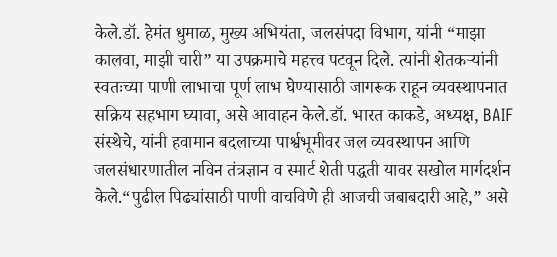केले.डॉ. हेमंत धुमाळ, मुख्य अभियंता, जलसंपदा विभाग, यांनी “माझा कालवा, माझी चारी” या उपक्रमाचे महत्त्व पटवून दिले. त्यांनी शेतकऱ्यांनी स्वतःच्या पाणी लाभाचा पूर्ण लाभ घेण्यासाठी जागरूक राहून व्यवस्थापनात सक्रिय सहभाग घ्यावा, असे आवाहन केले.डॉ. भारत काकडे, अध्यक्ष, BAIF संस्थेचे, यांनी हवामान बदलाच्या पार्श्वभूमीवर जल व्यवस्थापन आणि जलसंधारणातील नविन तंत्रज्ञान व स्मार्ट शेती पद्धती यावर सखोल मार्गदर्शन केले.“पुढील पिढ्यांसाठी पाणी वाचविणे ही आजची जबाबदारी आहे,” असे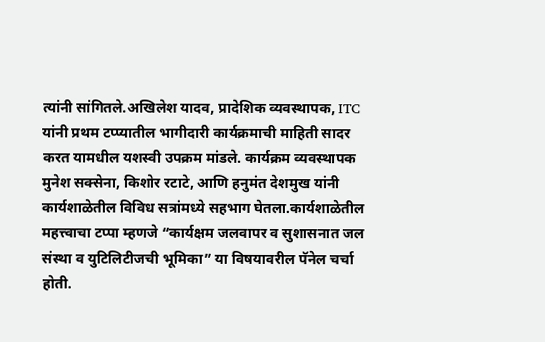त्यांनी सांगितले.अखिलेश यादव, प्रादेशिक व्यवस्थापक, ITC यांनी प्रथम टप्प्यातील भागीदारी कार्यक्रमाची माहिती सादर करत यामधील यशस्वी उपक्रम मांडले. कार्यक्रम व्यवस्थापक मुनेश सक्सेना, किशोर रटाटे, आणि हनुमंत देशमुख यांनी कार्यशाळेतील विविध सत्रांमध्ये सहभाग घेतला.कार्यशाळेतील महत्त्वाचा टप्पा म्हणजे “कार्यक्षम जलवापर व सुशासनात जल संस्था व युटिलिटीजची भूमिका” या विषयावरील पॅनेल चर्चा होती.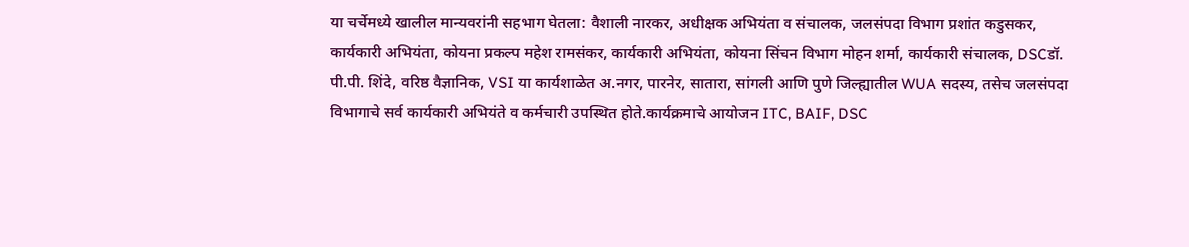या चर्चेमध्ये खालील मान्यवरांनी सहभाग घेतला: वैशाली नारकर, अधीक्षक अभियंता व संचालक, जलसंपदा विभाग प्रशांत कडुसकर, कार्यकारी अभियंता, कोयना प्रकल्प महेश रामसंकर, कार्यकारी अभियंता, कोयना सिंचन विभाग मोहन शर्मा, कार्यकारी संचालक, DSCडॉ. पी.पी. शिंदे, वरिष्ठ वैज्ञानिक, VSI या कार्यशाळेत अ.नगर, पारनेर, सातारा, सांगली आणि पुणे जिल्ह्यातील WUA सदस्य, तसेच जलसंपदा विभागाचे सर्व कार्यकारी अभियंते व कर्मचारी उपस्थित होते.कार्यक्रमाचे आयोजन ITC, BAIF, DSC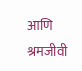आणि श्रमजीवी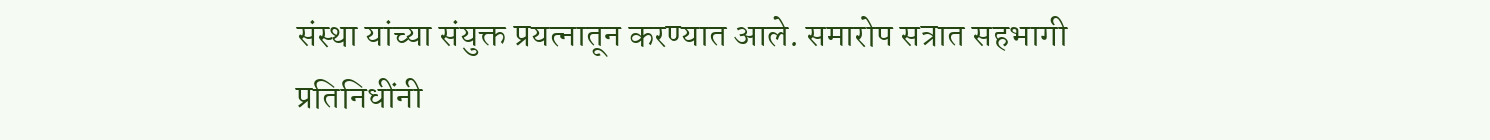संस्था यांच्या संयुक्त प्रयत्नातून करण्यात आले. समारोप सत्रात सहभागी प्रतिनिधींनी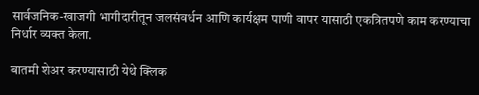सार्वजनिक-खाजगी भागीदारीतून जलसंवर्धन आणि कार्यक्षम पाणी वापर यासाठी एकत्रितपणे काम करण्याचा निर्धार व्यक्त केला.

बातमी शेअर करण्यासाठी येथे क्लिक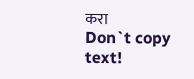करा
Don`t copy text!